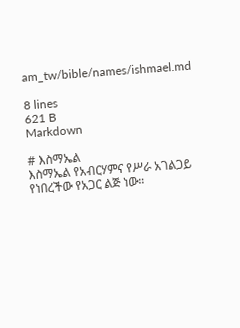am_tw/bible/names/ishmael.md

8 lines
621 B
Markdown

# እስማኤል
እስማኤል የአብርሃምና የሥራ አገልጋይ የነበረችው የአጋር ልጅ ነው።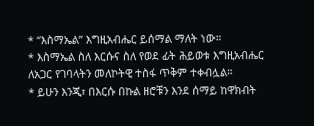* “እስማኤል” እግዚአብሔር ይሰማል ማለት ነው።
* እስማኤል ስለ እርሱና ስለ የወደ ፊት ሕይወቱ እግዚአብሔር ለአጋር የገባላትን መለኮትዊ ተስፋ ጥቅም ተቀብሏል።
* ይሁን እንጂ፣ በእርሱ በኩል ዘሮቹን እንደ ሰማይ ከዋክብት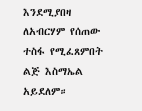እንደሚያበዛ ለአብርሃም የሰጠው ተስፋ የሚፈጸምበት ልጅ እስማኤል አይደለም።